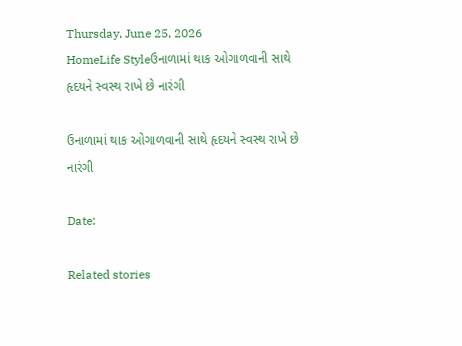Thursday, June 25, 2026
HomeLife Styleઉનાળામાં થાક ઓગાળવાની સાથે હૃદયને સ્વસ્થ રાખે છે નારંગી

ઉનાળામાં થાક ઓગાળવાની સાથે હૃદયને સ્વસ્થ રાખે છે નારંગી

Date:

Related stories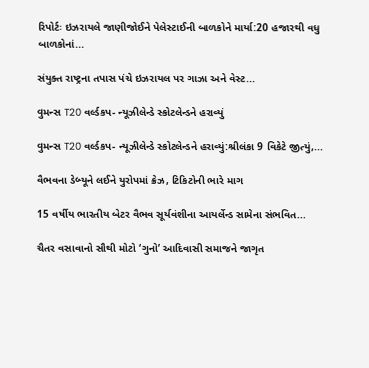રિપોર્ટઃ ઇઝરાયલે જાણીજોઈને પેલેસ્ટાઈની બાળકોને માર્યા:20 હજારથી વધુ બાળકોનાં...

સંયુક્ત રાષ્ટ્રના તપાસ પંચે ઇઝરાયલ પર ગાઝા અને વેસ્ટ...

વુમન્સ T20 વર્લ્ડકપ- ન્યૂઝીલેન્ડે સ્કોટલેન્ડને હરાવ્યું

વુમન્સ T20 વર્લ્ડકપ- ન્યૂઝીલેન્ડે સ્કોટલેન્ડને હરાવ્યું:શ્રીલંકા 9 વિકેટે જીત્યું,...

વૈભવના ડેબ્યૂને લઈને યુરોપમાં ક્રેઝ, ટિકિટોની ભારે માગ

15 વર્ષીય ભારતીય બેટર વૈભવ સૂર્યવંશીના આયર્લેન્ડ સામેના સંભવિત...

ચૈતર વસાવાનો સૌથી મોટો ‘ગુનો’ આદિવાસી સમાજને જાગૃત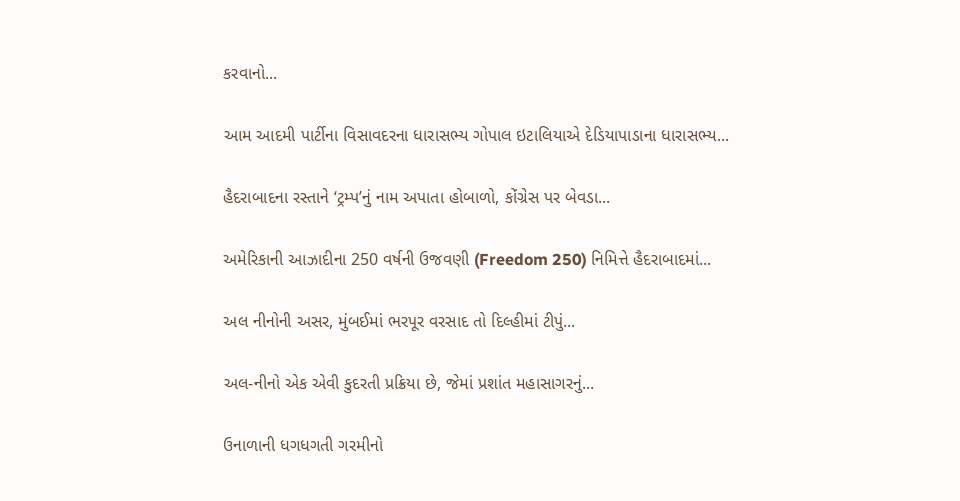કરવાનો...

આમ આદમી પાર્ટીના વિસાવદરના ધારાસભ્ય ગોપાલ ઇટાલિયાએ દેડિયાપાડાના ધારાસભ્ય...

હૈદરાબાદના રસ્તાને ‘ટ્રમ્પ’નું નામ અપાતા હોબાળો, કોંગ્રેસ પર બેવડા...

અમેરિકાની આઝાદીના 250 વર્ષની ઉજવણી (Freedom 250) નિમિત્તે હૈદરાબાદમાં...

અલ નીનોની અસર, મુંબઈમાં ભરપૂર વરસાદ તો દિલ્હીમાં ટીપું...

અલ-નીનો એક એવી કુદરતી પ્રક્રિયા છે, જેમાં પ્રશાંત મહાસાગરનું...

ઉનાળાની ધગધગતી ગરમીનો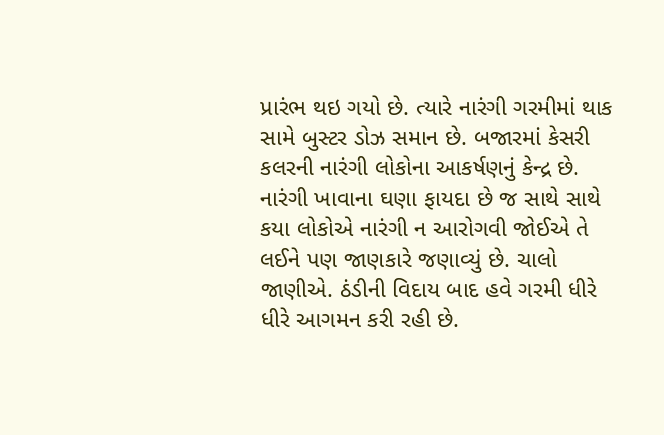પ્રારંભ થઇ ગયો છે. ત્યારે નારંગી ગરમીમાં થાક સામે બુસ્ટર ડોઝ સમાન છે. બજારમાં કેસરી કલરની નારંગી લોકોના આકર્ષણનું કેન્દ્ર છે. નારંગી ખાવાના ઘણા ફાયદા છે જ સાથે સાથે કયા લોકોએ નારંગી ન આરોગવી જોઈએ તે લઈને પણ જાણકારે જણાવ્યું છે. ચાલો જાણીએ. ઠંડીની વિદાય બાદ હવે ગરમી ધીરે ધીરે આગમન કરી રહી છે.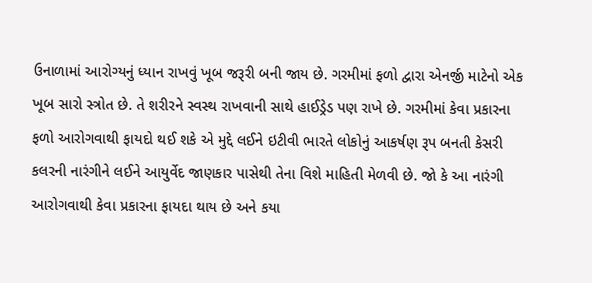ઉનાળામાં આરોગ્યનું ધ્યાન રાખવું ખૂબ જરૂરી બની જાય છે. ગરમીમાં ફળો દ્વારા એનર્જી માટેનો એક ખૂબ સારો સ્ત્રોત છે. તે શરીરને સ્વસ્થ રાખવાની સાથે હાઈડ્રેડ પણ રાખે છે. ગરમીમાં કેવા પ્રકારના ફળો આરોગવાથી ફાયદો થઈ શકે એ મુદ્દે લઈને ઇટીવી ભારતે લોકોનું આકર્ષણ રૂપ બનતી કેસરી કલરની નારંગીને લઈને આયુર્વેદ જાણકાર પાસેથી તેના વિશે માહિતી મેળવી છે. જો કે આ નારંગી આરોગવાથી કેવા પ્રકારના ફાયદા થાય છે અને કયા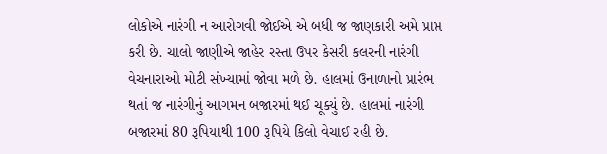લોકોએ નારંગી ન આરોગવી જોઈએ એ બધી જ જાણકારી અમે પ્રાપ્ત કરી છે. ચાલો જાણીએ જાહેર રસ્તા ઉપર કેસરી કલરની નારંગી વેચનારાઓ મોટી સંખ્યામાં જોવા મળે છે. હાલમાં ઉનાળાનો પ્રારંભ થતાં જ નારંગીનું આગમન બજારમાં થઈ ચૂક્યું છે. હાલમાં નારંગી બજારમાં 80 રૂપિયાથી 100 રૂપિયે કિલો વેચાઈ રહી છે.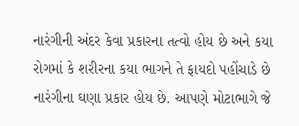નારંગીની અંદર કેવા પ્રકારના તત્વો હોય છે અને કયા રોગમાં કે શરીરના કયા ભાગને તે ફાયદો પહોંચાડે છે નારંગીના ઘણા પ્રકાર હોય છે. આપણે મોટાભાગે જે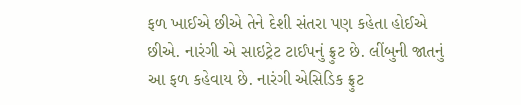ફળ ખાઈએ છીએ તેને દેશી સંતરા પણ કહેતા હોઈએ છીએ. નારંગી એ સાઇટ્રેટ ટાઈપનું ફ્રુટ છે. લીંબુની જાતનું આ ફળ કહેવાય છે. નારંગી એસિડિક ફ્રુટ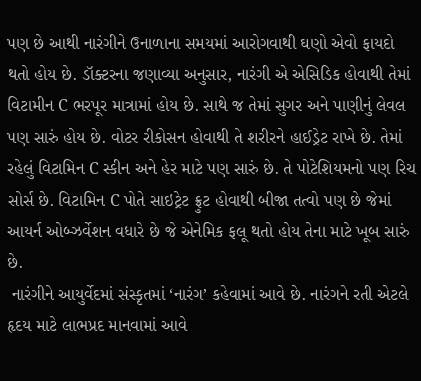પણ છે આથી નારંગીને ઉનાળાના સમયમાં આરોગવાથી ઘણો એવો ફાયદો થતો હોય છે. ડૉક્ટરના જણાવ્યા અનુસાર, નારંગી એ એસિડિક હોવાથી તેમાં વિટામીન C ભરપૂર માત્રામાં હોય છે. સાથે જ તેમાં સુગર અને પાણીનું લેવલ પણ સારું હોય છે. વોટર રીકોસન હોવાથી તે શરીરને હાઈડ્રેટ રાખે છે. તેમાં રહેલું વિટામિન C સ્કીન અને હેર માટે પણ સારું છે. તે પોટેશિયમનો પણ રિચ સોર્સ છે. વિટામિન C પોતે સાઇટ્રેટ ફ્રુટ હોવાથી બીજા તત્વો પણ છે જેમાં આયર્ન ઓબ્ઝર્વેશન વધારે છે જે એનેમિક ફલૂ થતો હોય તેના માટે ખૂબ સારું છે.
 નારંગીને આયુર્વેદમાં સંસ્કૃતમાં ‘નારંગ’ કહેવામાં આવે છે. નારંગને રતી એટલે હૃદય માટે લાભપ્રદ માનવામાં આવે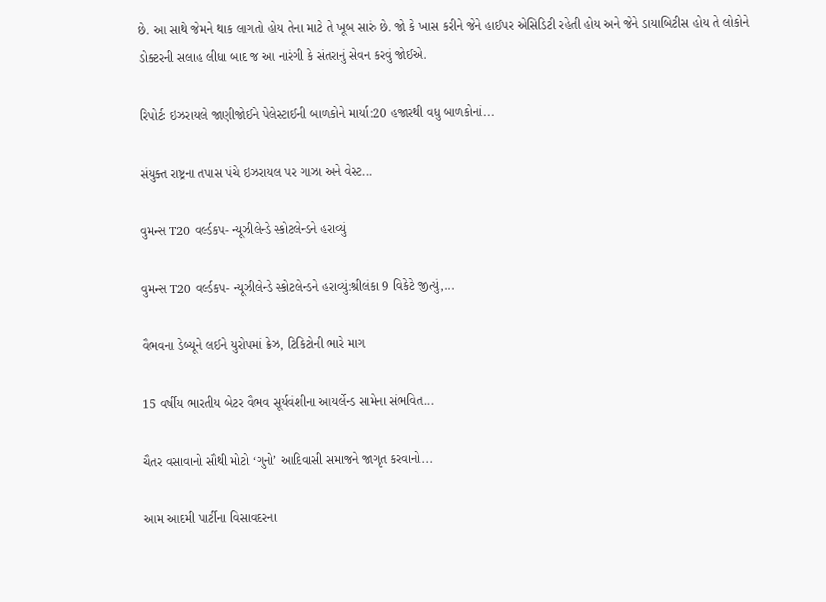છે. આ સાથે જેમને થાક લાગતો હોય તેના માટે તે ખૂબ સારું છે. જો કે ખાસ કરીને જેને હાઈપર એસિડિટી રહેતી હોય અને જેને ડાયાબિટીસ હોય તે લોકોને ડોક્ટરની સલાહ લીધા બાદ જ આ નારંગી કે સંતરાનું સેવન કરવું જોઈએ.

રિપોર્ટઃ ઇઝરાયલે જાણીજોઈને પેલેસ્ટાઈની બાળકોને માર્યા:20 હજારથી વધુ બાળકોનાં...

સંયુક્ત રાષ્ટ્રના તપાસ પંચે ઇઝરાયલ પર ગાઝા અને વેસ્ટ...

વુમન્સ T20 વર્લ્ડકપ- ન્યૂઝીલેન્ડે સ્કોટલેન્ડને હરાવ્યું

વુમન્સ T20 વર્લ્ડકપ- ન્યૂઝીલેન્ડે સ્કોટલેન્ડને હરાવ્યું:શ્રીલંકા 9 વિકેટે જીત્યું,...

વૈભવના ડેબ્યૂને લઈને યુરોપમાં ક્રેઝ, ટિકિટોની ભારે માગ

15 વર્ષીય ભારતીય બેટર વૈભવ સૂર્યવંશીના આયર્લેન્ડ સામેના સંભવિત...

ચૈતર વસાવાનો સૌથી મોટો ‘ગુનો’ આદિવાસી સમાજને જાગૃત કરવાનો...

આમ આદમી પાર્ટીના વિસાવદરના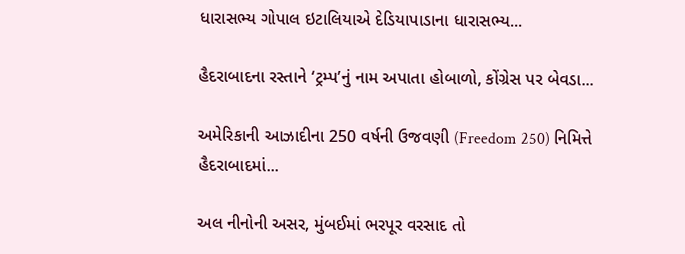ધારાસભ્ય ગોપાલ ઇટાલિયાએ દેડિયાપાડાના ધારાસભ્ય...

હૈદરાબાદના રસ્તાને ‘ટ્રમ્પ’નું નામ અપાતા હોબાળો, કોંગ્રેસ પર બેવડા...

અમેરિકાની આઝાદીના 250 વર્ષની ઉજવણી (Freedom 250) નિમિત્તે હૈદરાબાદમાં...

અલ નીનોની અસર, મુંબઈમાં ભરપૂર વરસાદ તો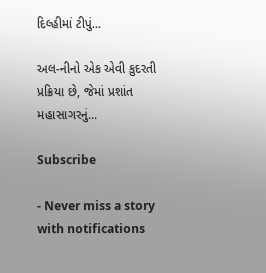દિલ્હીમાં ટીપું...

અલ-નીનો એક એવી કુદરતી પ્રક્રિયા છે, જેમાં પ્રશાંત મહાસાગરનું...

Subscribe

- Never miss a story with notifications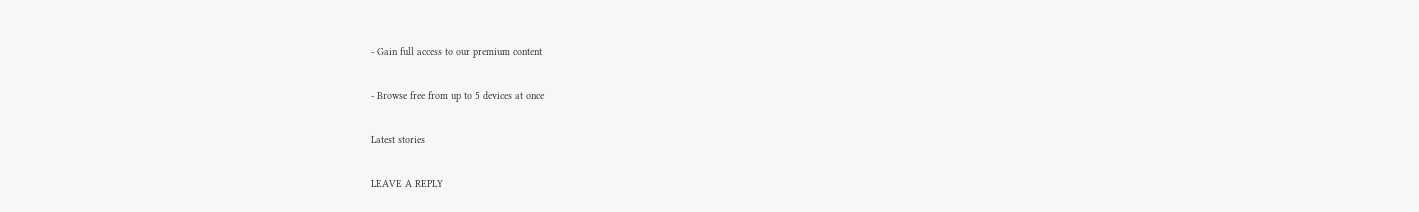- Gain full access to our premium content

- Browse free from up to 5 devices at once

Latest stories

LEAVE A REPLY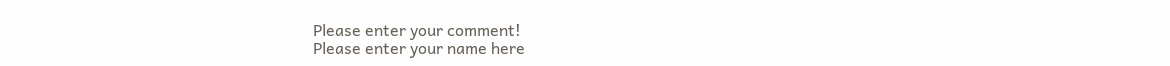Please enter your comment!
Please enter your name here